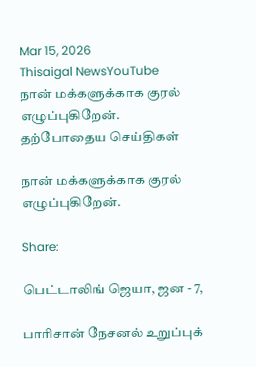Mar 15, 2026
Thisaigal NewsYouTube
நான் மக்களுக்காக குரல் எழுப்புகிறேன்.
தற்போதைய செய்திகள்

நான் மக்களுக்காக குரல் எழுப்புகிறேன்.

Share:

பெட்டாலிங் ஜெயா, ஜன - 7,

பாரிசான் நேசனல் உறுப்புக்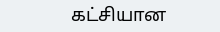கட்சியான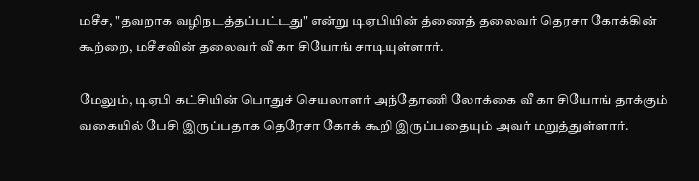மசீச, "தவறாக வழிநடத்தப்பட்டது" என்று டிஏபியின் த்ணைத் தலைவர் தெரசா கோக்கின் கூற்றை, மசீசவின் தலைவர் வீ கா சியோங் சாடியுள்ளார்.

மேலும், டிஏபி கட்சியின் பொதுச் செயலாளர் அந்தோணி லோக்கை வீ கா சியோங் தாக்கும் வகையில் பேசி இருப்பதாக தெரேசா கோக் கூறி இருப்பதையும் அவர் மறுத்துள்ளார்.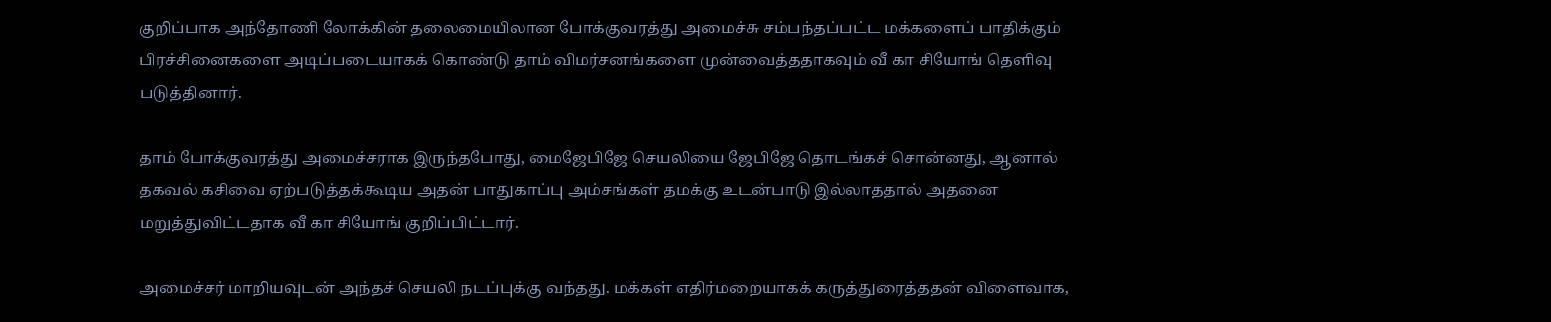குறிப்பாக அந்தோணி லோக்கின் தலைமையிலான போக்குவரத்து அமைச்சு சம்பந்தப்பட்ட மக்களைப் பாதிக்கும் பிரச்சினைகளை அடிப்படையாகக் கொண்டு தாம் விமர்சனங்களை முன்வைத்ததாகவும் வீ கா சியோங் தெளிவு படுத்தினார்.

தாம் போக்குவரத்து அமைச்சராக இருந்தபோது, மைஜேபிஜே செயலியை ஜேபிஜே தொடங்கச் சொன்னது, ஆனால் தகவல் கசிவை ஏற்படுத்தக்கூடிய அதன் பாதுகாப்பு அம்சங்கள் தமக்கு உடன்பாடு இல்லாததால் அதனை மறுத்துவிட்டதாக வீ கா சியோங் குறிப்பிட்டார்.

அமைச்சர் மாறியவுடன் அந்தச் செயலி நடப்புக்கு வந்தது. மக்கள் எதிர்மறையாகக் கருத்துரைத்ததன் விளைவாக,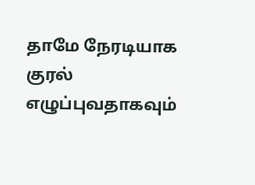தாமே நேரடியாக குரல் எழுப்புவதாகவும்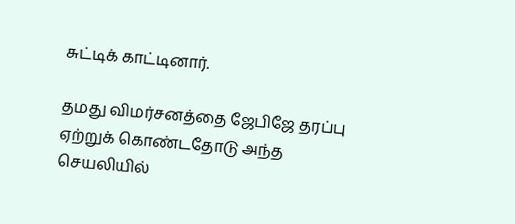சுட்டிக் காட்டினார்.

தமது விமர்சனத்தை ஜேபிஜே தரப்பு ஏற்றுக் கொண்டதோடு அந்த செயலியில்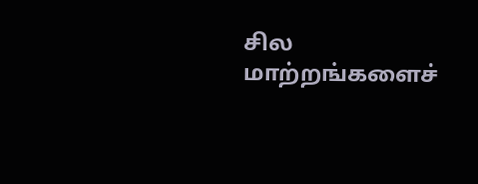சில மாற்றங்களைச்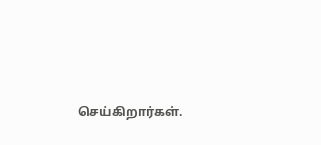செய்கிறார்கள்.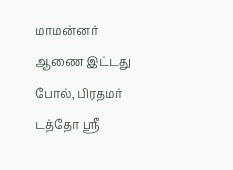மாமன்னர் ஆணை இட்டது போல், பிரதமர் டத்தோ ஶ்ரீ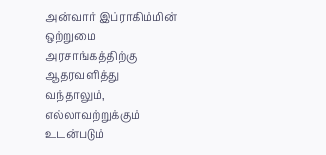அன்வார் இப்ராகிம்மின் ஒற்றுமை அரசாங்கத்திற்கு ஆதரவளித்து வந்தாலும், எல்லாவற்றுக்கும் உடன்படும்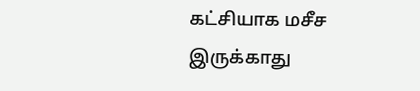கட்சியாக மசீச இருக்காது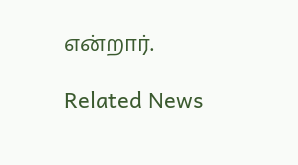என்றார்.

Related News